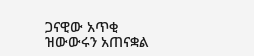ጋናዊው አጥቂ ዝውውሩን አጠናቋል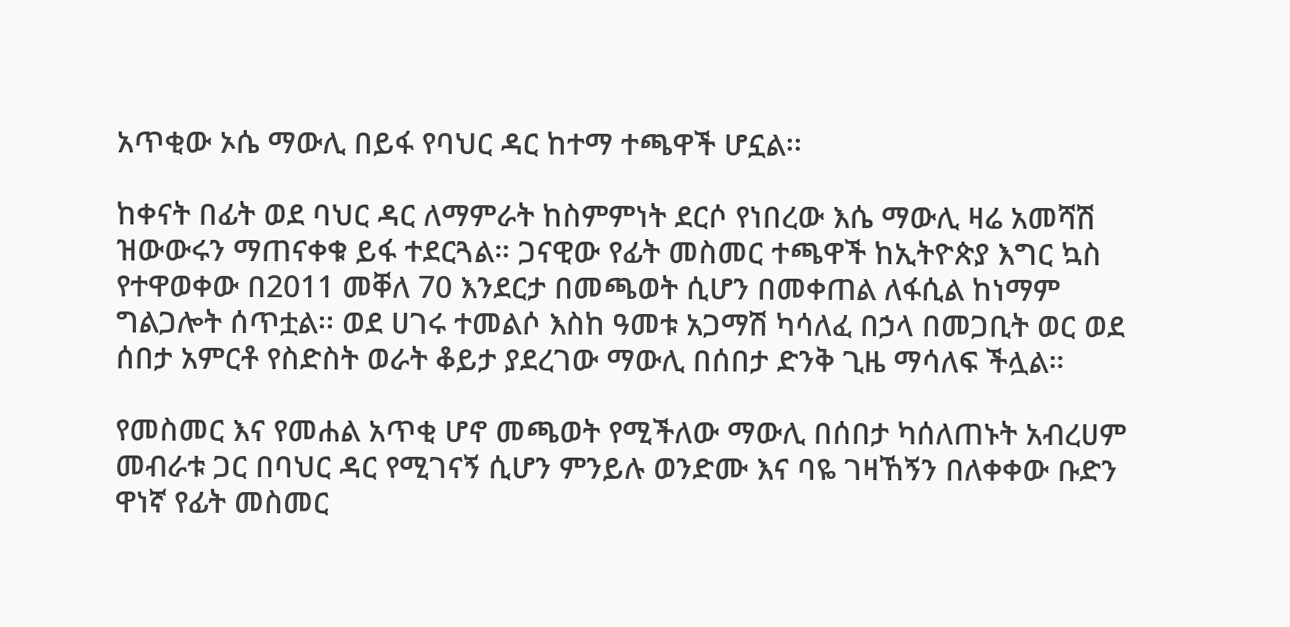አጥቂው ኦሴ ማውሊ በይፋ የባህር ዳር ከተማ ተጫዋች ሆኗል፡፡

ከቀናት በፊት ወደ ባህር ዳር ለማምራት ከስምምነት ደርሶ የነበረው እሴ ማውሊ ዛሬ አመሻሽ ዝውውሩን ማጠናቀቁ ይፋ ተደርጓል። ጋናዊው የፊት መስመር ተጫዋች ከኢትዮጵያ እግር ኳስ የተዋወቀው በ2011 መቐለ 70 እንደርታ በመጫወት ሲሆን በመቀጠል ለፋሲል ከነማም ግልጋሎት ሰጥቷል፡፡ ወደ ሀገሩ ተመልሶ እስከ ዓመቱ አጋማሽ ካሳለፈ በኃላ በመጋቢት ወር ወደ ሰበታ አምርቶ የስድስት ወራት ቆይታ ያደረገው ማውሊ በሰበታ ድንቅ ጊዜ ማሳለፍ ችሏል።

የመስመር እና የመሐል አጥቂ ሆኖ መጫወት የሚችለው ማውሊ በሰበታ ካሰለጠኑት አብረሀም መብራቱ ጋር በባህር ዳር የሚገናኝ ሲሆን ምንይሉ ወንድሙ እና ባዬ ገዛኸኝን በለቀቀው ቡድን ዋነኛ የፊት መስመር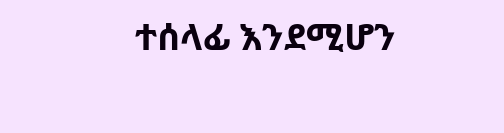ተሰላፊ እንደሚሆን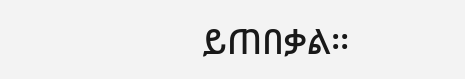ይጠበቃል፡፡